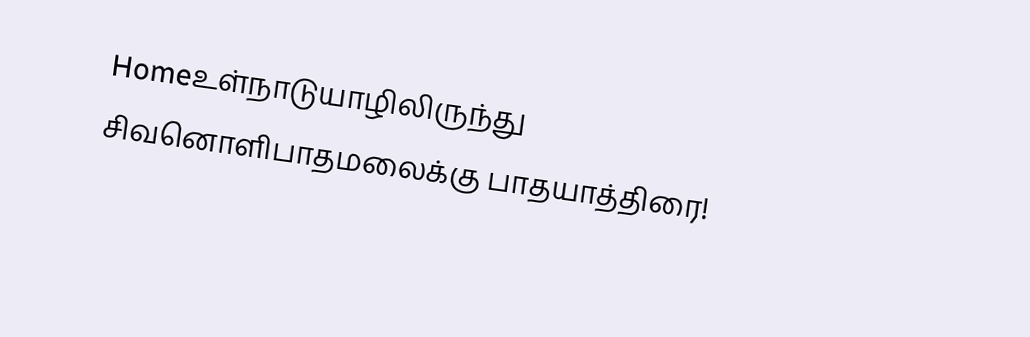Homeஉள்நாடுயாழிலிருந்து சிவனொளிபாதமலைக்கு பாதயாத்திரை!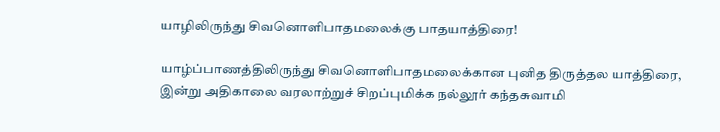யாழிலிருந்து சிவனொளிபாதமலைக்கு பாதயாத்திரை!

யாழ்ப்பாணத்திலிருந்து சிவனொளிபாதமலைக்கான புனித திருத்தல யாத்திரை, இன்று அதிகாலை வரலாற்றுச் சிறப்புமிக்க நல்லூர் கந்தசுவாமி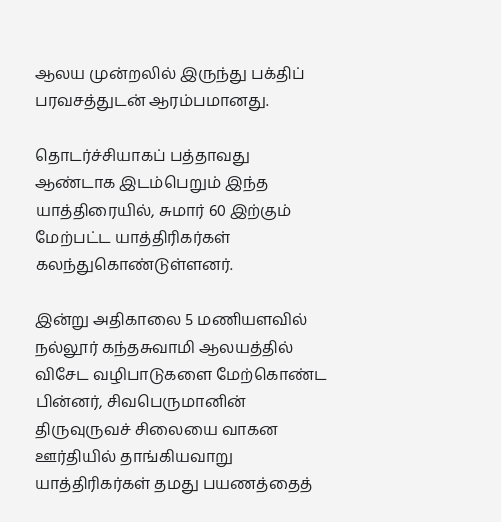ஆலய முன்றலில் இருந்து பக்திப் பரவசத்துடன் ஆரம்பமானது.

தொடர்ச்சியாகப் பத்தாவது ஆண்டாக இடம்பெறும் இந்த யாத்திரையில், சுமார் 60 இற்கும் மேற்பட்ட யாத்திரிகர்கள் கலந்துகொண்டுள்ளனர்.

இன்று அதிகாலை 5 மணியளவில் நல்லூர் கந்தசுவாமி ஆலயத்தில் விசேட வழிபாடுகளை மேற்கொண்ட பின்னர், சிவபெருமானின் திருவுருவச் சிலையை வாகன ஊர்தியில் தாங்கியவாறு யாத்திரிகர்கள் தமது பயணத்தைத்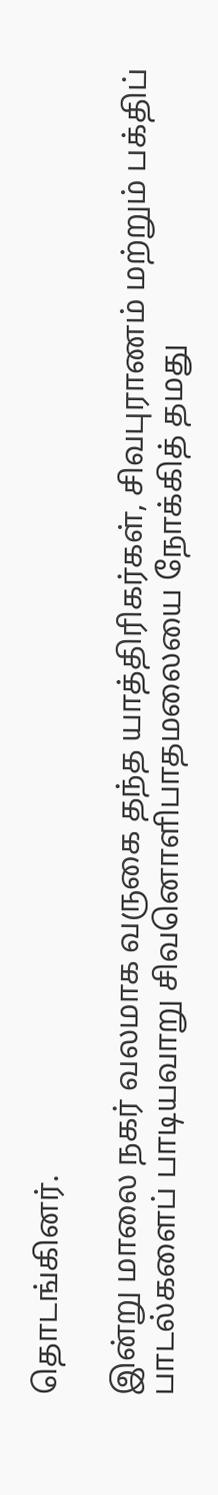தொடங்கினர்.

இன்று மாலை நகர் வலமாக வருகை தந்த யாத்திரிகர்கள், சிவபுராணம் மற்றும் பக்திப் பாடல்களைப் பாடியவாறு சிவனொளிபாதமலையை நோக்கித் தமது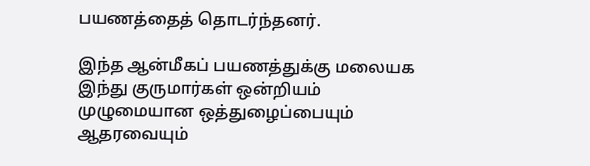பயணத்தைத் தொடர்ந்தனர்.

இந்த ஆன்மீகப் பயணத்துக்கு மலையக இந்து குருமார்கள் ஒன்றியம் முழுமையான ஒத்துழைப்பையும் ஆதரவையும்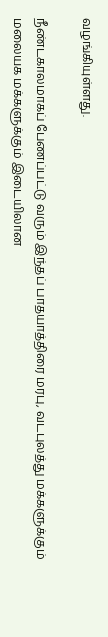வழங்கியுள்ளது.

நீண்டகாலமாகப் பேணப்பட்டு வரும் இந்தப் பாதயாத்திரை மரபு, வடபுலத்து மக்களுக்கும் மலையக மக்களுக்கும் இடையிலான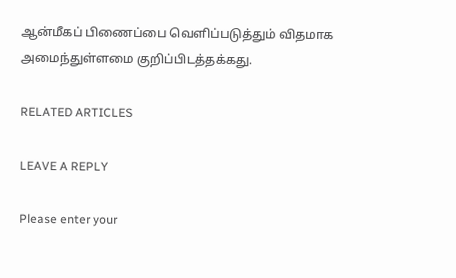ஆன்மீகப் பிணைப்பை வெளிப்படுத்தும் விதமாக அமைந்துள்ளமை குறிப்பிடத்தக்கது.

RELATED ARTICLES

LEAVE A REPLY

Please enter your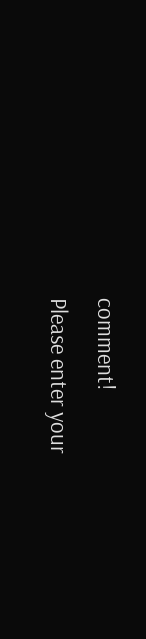comment!
Please enter your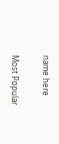name here

Most Popular